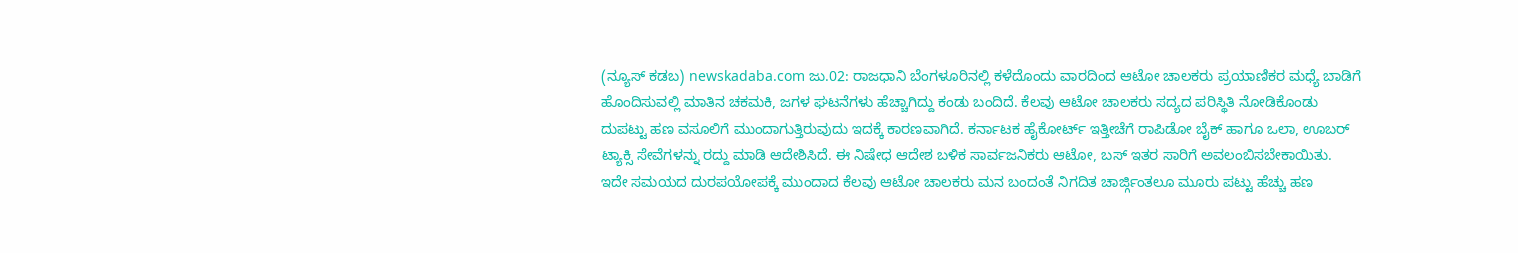(ನ್ಯೂಸ್ ಕಡಬ) newskadaba.com ಜು.02: ರಾಜಧಾನಿ ಬೆಂಗಳೂರಿನಲ್ಲಿ ಕಳೆದೊಂದು ವಾರದಿಂದ ಆಟೋ ಚಾಲಕರು ಪ್ರಯಾಣಿಕರ ಮಧ್ಯೆ ಬಾಡಿಗೆ ಹೊಂದಿಸುವಲ್ಲಿ ಮಾತಿನ ಚಕಮಕಿ, ಜಗಳ ಘಟನೆಗಳು ಹೆಚ್ಚಾಗಿದ್ದು ಕಂಡು ಬಂದಿದೆ. ಕೆಲವು ಆಟೋ ಚಾಲಕರು ಸದ್ಯದ ಪರಿಸ್ಥಿತಿ ನೋಡಿಕೊಂಡು ದುಪಟ್ಟು ಹಣ ವಸೂಲಿಗೆ ಮುಂದಾಗುತ್ತಿರುವುದು ಇದಕ್ಕೆ ಕಾರಣವಾಗಿದೆ. ಕರ್ನಾಟಕ ಹೈಕೋರ್ಟ್ ಇತ್ತೀಚೆಗೆ ರಾಪಿಡೋ ಬೈಕ್ ಹಾಗೂ ಒಲಾ, ಊಬರ್ ಟ್ಯಾಕ್ಸಿ ಸೇವೆಗಳನ್ನು ರದ್ದು ಮಾಡಿ ಆದೇಶಿಸಿದೆ. ಈ ನಿಷೇಧ ಆದೇಶ ಬಳಿಕ ಸಾರ್ವಜನಿಕರು ಆಟೋ, ಬಸ್ ಇತರ ಸಾರಿಗೆ ಅವಲಂಬಿಸಬೇಕಾಯಿತು.
ಇದೇ ಸಮಯದ ದುರಪಯೋಪಕ್ಕೆ ಮುಂದಾದ ಕೆಲವು ಆಟೋ ಚಾಲಕರು ಮನ ಬಂದಂತೆ ನಿಗದಿತ ಚಾರ್ಜ್ಗಿಂತಲೂ ಮೂರು ಪಟ್ಟು ಹೆಚ್ಚು ಹಣ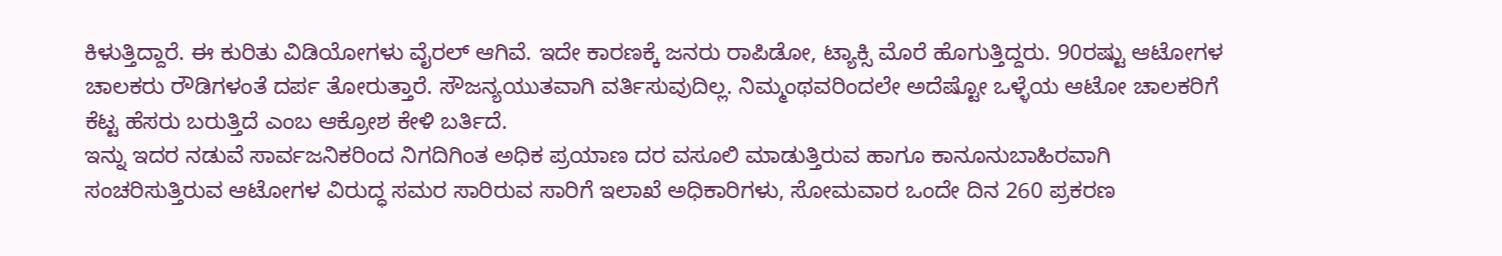ಕಿಳುತ್ತಿದ್ದಾರೆ. ಈ ಕುರಿತು ವಿಡಿಯೋಗಳು ವೈರಲ್ ಆಗಿವೆ. ಇದೇ ಕಾರಣಕ್ಕೆ ಜನರು ರಾಪಿಡೋ, ಟ್ಯಾಕ್ಸಿ ಮೊರೆ ಹೊಗುತ್ತಿದ್ದರು. 90ರಷ್ಟು ಆಟೋಗಳ ಚಾಲಕರು ರೌಡಿಗಳಂತೆ ದರ್ಪ ತೋರುತ್ತಾರೆ. ಸೌಜನ್ಯಯುತವಾಗಿ ವರ್ತಿಸುವುದಿಲ್ಲ. ನಿಮ್ಮಂಥವರಿಂದಲೇ ಅದೆಷ್ಟೋ ಒಳ್ಳೆಯ ಆಟೋ ಚಾಲಕರಿಗೆ ಕೆಟ್ಟ ಹೆಸರು ಬರುತ್ತಿದೆ ಎಂಬ ಆಕ್ರೋಶ ಕೇಳಿ ಬರ್ತಿದೆ.
ಇನ್ನು ಇದರ ನಡುವೆ ಸಾರ್ವಜನಿಕರಿಂದ ನಿಗದಿಗಿಂತ ಅಧಿಕ ಪ್ರಯಾಣ ದರ ವಸೂಲಿ ಮಾಡುತ್ತಿರುವ ಹಾಗೂ ಕಾನೂನುಬಾಹಿರವಾಗಿ ಸಂಚರಿಸುತ್ತಿರುವ ಆಟೋಗಳ ವಿರುದ್ಧ ಸಮರ ಸಾರಿರುವ ಸಾರಿಗೆ ಇಲಾಖೆ ಅಧಿಕಾರಿಗಳು, ಸೋಮವಾರ ಒಂದೇ ದಿನ 260 ಪ್ರಕರಣ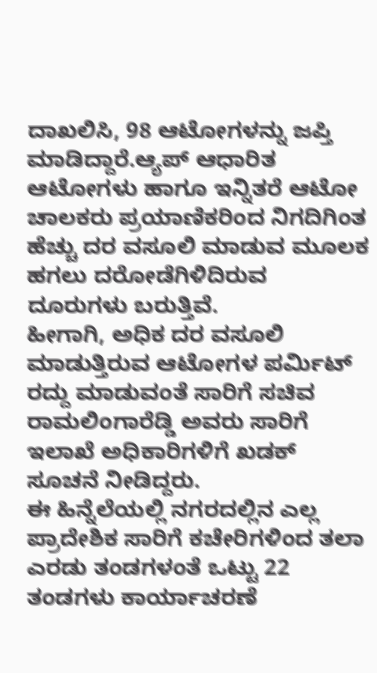ದಾಖಲಿಸಿ, 98 ಆಟೋಗಳನ್ನು ಜಪ್ತಿ ಮಾಡಿದ್ದಾರೆ.ಆ್ಯಪ್ ಆಧಾರಿತ ಆಟೋಗಳು ಹಾಗೂ ಇನ್ನಿತರೆ ಆಟೋ ಚಾಲಕರು ಪ್ರಯಾಣಿಕರಿಂದ ನಿಗದಿಗಿಂತ ಹೆಚ್ಚು ದರ ವಸೂಲಿ ಮಾಡುವ ಮೂಲಕ ಹಗಲು ದರೋಡೆಗಿಳಿದಿರುವ ದೂರುಗಳು ಬರುತ್ತಿವೆ.
ಹೀಗಾಗಿ, ಅಧಿಕ ದರ ವಸೂಲಿ ಮಾಡುತ್ತಿರುವ ಆಟೋಗಳ ಪರ್ಮಿಟ್ ರದ್ದು ಮಾಡುವಂತೆ ಸಾರಿಗೆ ಸಚಿವ ರಾಮಲಿಂಗಾರೆಡ್ಡಿ ಅವರು ಸಾರಿಗೆ ಇಲಾಖೆ ಅಧಿಕಾರಿಗಳಿಗೆ ಖಡಕ್ ಸೂಚನೆ ನೀಡಿದ್ದರು.
ಈ ಹಿನ್ನೆಲೆಯಲ್ಲಿ ನಗರದಲ್ಲಿನ ಎಲ್ಲ ಪ್ರಾದೇಶಿಕ ಸಾರಿಗೆ ಕಚೇರಿಗಳಿಂದ ತಲಾ ಎರಡು ತಂಡಗಳಂತೆ ಒಟ್ಟು 22 ತಂಡಗಳು ಕಾರ್ಯಾಚರಣೆ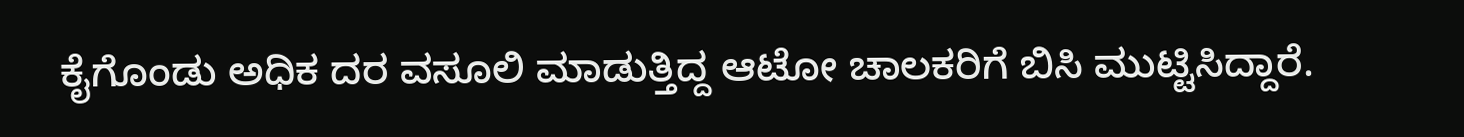ಕೈಗೊಂಡು ಅಧಿಕ ದರ ವಸೂಲಿ ಮಾಡುತ್ತಿದ್ದ ಆಟೋ ಚಾಲಕರಿಗೆ ಬಿಸಿ ಮುಟ್ಟಿಸಿದ್ದಾರೆ.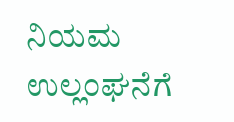ನಿಯಮ ಉಲ್ಲಂಘನೆಗೆ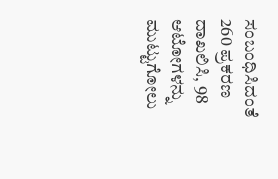ಸಂಬಂಧಿಸಿದಂತೆ 260 ಪ್ರಕರಣ ದಾಖಲಿಸಿ, 98 ಆಟೋಗಳನ್ನು ಮುಟ್ಟುಗೋಲು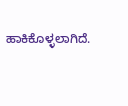ಹಾಕಿಕೊಳ್ಳಲಾಗಿದೆ.